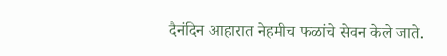दैनंदिन आहारात नेहमीच फळांचे सेवन केले जाते.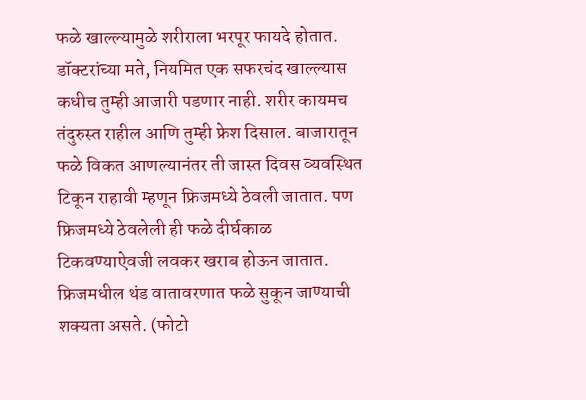फळे खाल्ल्यामुळे शरीराला भरपूर फायदे होतात. डॉक्टरांच्या मते, नियमित एक सफरचंद खाल्ल्यास कधीच तुम्ही आजारी पडणार नाही. शरीर कायमच तंदुरुस्त राहील आणि तुम्ही फ्रेश दिसाल. बाजारातून फळे विकत आणल्यानंतर ती जास्त दिवस व्यवस्थित टिकून राहावी म्हणून फ्रिजमध्ये ठेवली जातात. पण फ्रिजमध्ये ठेवलेली ही फळे दीर्घकाळ टिकवण्याऐवजी लवकर खराब होऊन जातात. फ्रिजमधील थंड वातावरणात फळे सुकून जाण्याची शक्यता असते. (फोटो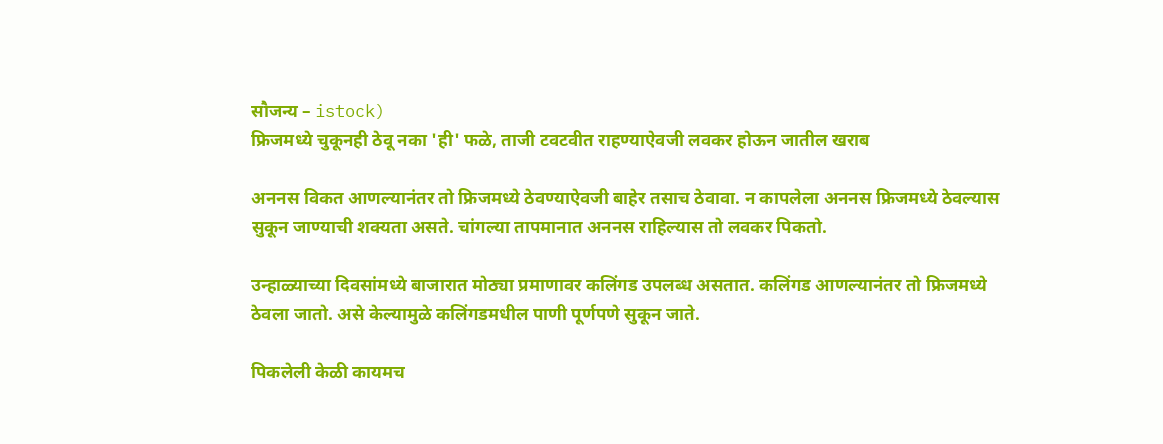सौजन्य – istock)
फ्रिजमध्ये चुकूनही ठेवू नका 'ही' फळे, ताजी टवटवीत राहण्याऐवजी लवकर होऊन जातील खराब

अननस विकत आणल्यानंतर तो फ्रिजमध्ये ठेवण्याऐवजी बाहेर तसाच ठेवावा. न कापलेला अननस फ्रिजमध्ये ठेवल्यास सुकून जाण्याची शक्यता असते. चांगल्या तापमानात अननस राहिल्यास तो लवकर पिकतो.

उन्हाळ्याच्या दिवसांमध्ये बाजारात मोठ्या प्रमाणावर कलिंगड उपलब्ध असतात. कलिंगड आणल्यानंतर तो फ्रिजमध्ये ठेवला जातो. असे केल्यामुळे कलिंगडमधील पाणी पूर्णपणे सुकून जाते.

पिकलेली केळी कायमच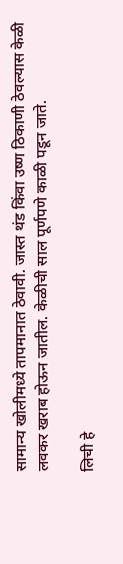सामान्य खोलीमध्ये तापमानात ठेवावी. जास्त थंड किंवा उष्ण ठिकाणी ठेवल्यास केळी लवकर खराब होऊन जातील. केळीची साल पूर्णपणे काळी पडून जाते.

लिची हे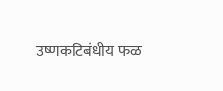उष्णकटिबंधीय फळ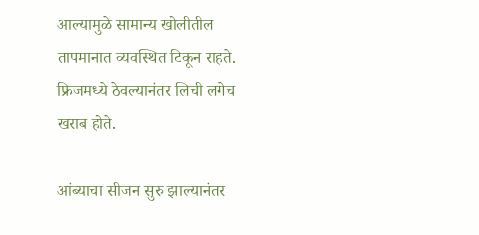आल्यामुळे सामान्य खोलीतील तापमानात व्यवस्थित टिकून राहते. फ्रिजमध्ये ठेवल्यानंतर लिची लगेच खराब होते.

आंब्याचा सीजन सुरु झाल्यानंतर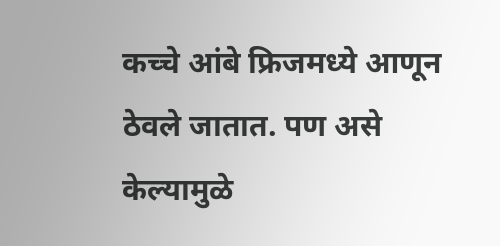कच्चे आंबे फ्रिजमध्ये आणून ठेवले जातात. पण असे केल्यामुळे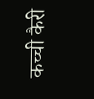कच्ची कैरी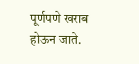पूर्णपणे खराब होऊन जाते.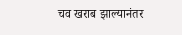चव खराब झाल्यानंतर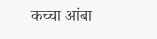कच्चा आंबा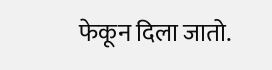फेकून दिला जातो.